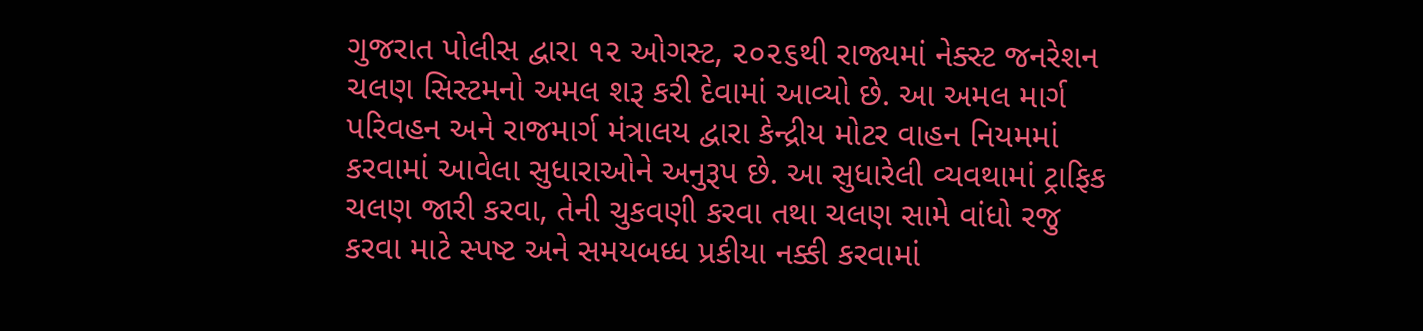ગુજરાત પોલીસ દ્વારા ૧૨ ઓગસ્ટ, ૨૦૨૬થી રાજ્યમાં નેક્સ્ટ જનરેશન ચલણ સિસ્ટમનો અમલ શરૂ કરી દેવામાં આવ્યો છે. આ અમલ માર્ગ પરિવહન અને રાજમાર્ગ મંત્રાલય દ્વારા કેન્દ્રીય મોટર વાહન નિયમમાં કરવામાં આવેલા સુધારાઓને અનુરૂપ છે. આ સુધારેલી વ્યવથામાં ટ્રાફિક ચલણ જારી કરવા, તેની ચુકવણી કરવા તથા ચલણ સામે વાંધો રજુ કરવા માટે સ્પષ્ટ અને સમયબધ્ધ પ્રકીયા નક્કી કરવામાં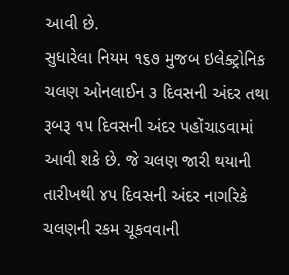આવી છે.
સુધારેલા નિયમ ૧૬૭ મુજબ ઇલેક્ટ્રોનિક ચલણ ઓનલાઈન ૩ દિવસની અંદર તથા રૂબરૂ ૧૫ દિવસની અંદર પહોંચાડવામાં આવી શકે છે. જે ચલણ જારી થયાની તારીખથી ૪૫ દિવસની અંદર નાગરિકે ચલણની રકમ ચૂકવવાની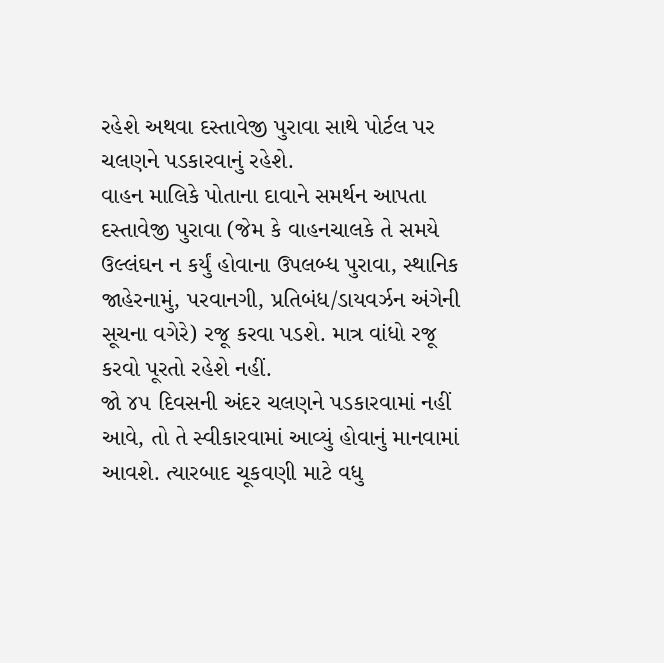રહેશે અથવા દસ્તાવેજી પુરાવા સાથે પોર્ટલ પર ચલણને પડકારવાનું રહેશે.
વાહન માલિકે પોતાના દાવાને સમર્થન આપતા દસ્તાવેજી પુરાવા (જેમ કે વાહનચાલકે તે સમયે ઉલ્લંઘન ન કર્યું હોવાના ઉપલબ્ધ પુરાવા, સ્થાનિક જાહેરનામું, પરવાનગી, પ્રતિબંધ/ડાયવર્ઝન અંગેની સૂચના વગેરે) રજૂ કરવા પડશે. માત્ર વાંધો રજૂ કરવો પૂરતો રહેશે નહીં.
જો ૪૫ દિવસની અંદર ચલણને પડકારવામાં નહીં આવે, તો તે સ્વીકારવામાં આવ્યું હોવાનું માનવામાં આવશે. ત્યારબાદ ચૂકવણી માટે વધુ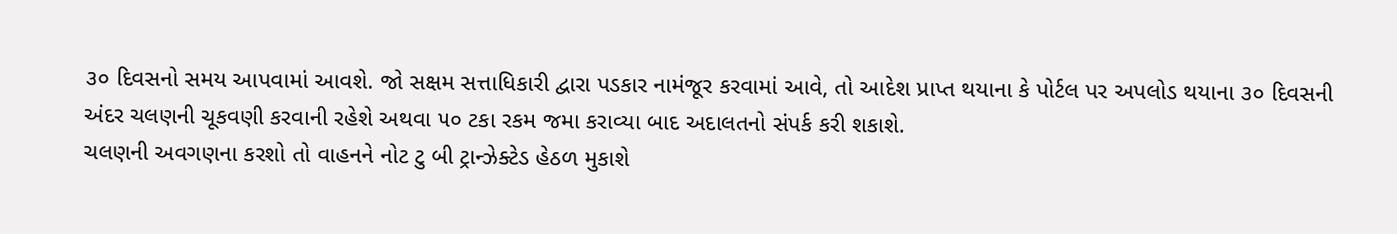૩૦ દિવસનો સમય આપવામાં આવશે. જો સક્ષમ સત્તાધિકારી દ્વારા પડકાર નામંજૂર કરવામાં આવે, તો આદેશ પ્રાપ્ત થયાના કે પોર્ટલ પર અપલોડ થયાના ૩૦ દિવસની અંદર ચલણની ચૂકવણી કરવાની રહેશે અથવા ૫૦ ટકા રકમ જમા કરાવ્યા બાદ અદાલતનો સંપર્ક કરી શકાશે.
ચલણની અવગણના કરશો તો વાહનને નોટ ટુ બી ટ્રાન્ઝેક્ટેડ હેઠળ મુકાશે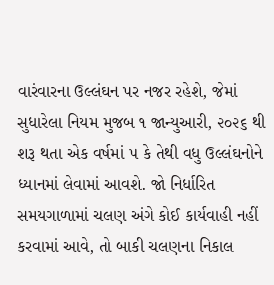વારંવારના ઉલ્લંઘન પર નજર રહેશે, જેમાં સુધારેલા નિયમ મુજબ ૧ જાન્યુઆરી, ૨૦૨૬ થી શરૂ થતા એક વર્ષમાં ૫ કે તેથી વધુ ઉલ્લંઘનોને ધ્યાનમાં લેવામાં આવશે. જો નિર્ધારિત સમયગાળામાં ચલણ અંગે કોઈ કાર્યવાહી નહીં કરવામાં આવે, તો બાકી ચલણના નિકાલ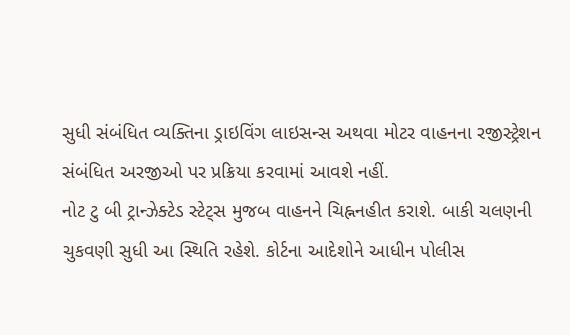સુધી સંબંધિત વ્યક્તિના ડ્રાઇવિંગ લાઇસન્સ અથવા મોટર વાહનના રજીસ્ટ્રેશન સંબંધિત અરજીઓ પર પ્રક્રિયા કરવામાં આવશે નહીં.
નોટ ટુ બી ટ્રાન્ઝેક્ટેડ સ્ટેટ્સ મુજબ વાહનને ચિહ્નનહીત કરાશે. બાકી ચલણની ચુકવણી સુધી આ સ્થિતિ રહેશે. કોર્ટના આદેશોને આધીન પોલીસ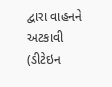દ્વારા વાહનને અટકાવી (ડીટેઇન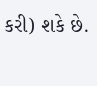કરી) શકે છે.